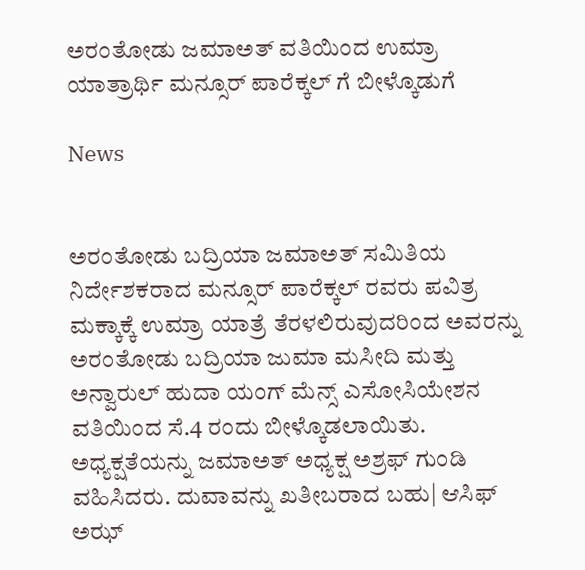ಅರಂತೋಡು ಜಮಾಅತ್ ವತಿಯಿಂದ ಉಮ್ರಾ ಯಾತ್ರಾರ್ಥಿ ಮನ್ಸೂರ್ ಪಾರೆಕ್ಕಲ್ ಗೆ ಬೀಳ್ಕೊಡುಗೆ

News


ಅರಂತೋಡು ಬದ್ರಿಯಾ ಜಮಾಅತ್ ಸಮಿತಿಯ ನಿರ್ದೇಶಕರಾದ ಮನ್ಸೂರ್ ಪಾರೆಕ್ಕಲ್ ರವರು ಪವಿತ್ರ ಮಕ್ಕಾಕ್ಕೆ ಉಮ್ರಾ ಯಾತ್ರೆ ತೆರಳಲಿರುವುದರಿಂದ ಅವರನ್ನು ಅರಂತೋಡು ಬದ್ರಿಯಾ ಜುಮಾ ಮಸೀದಿ ಮತ್ತು ಅನ್ವಾರುಲ್ ಹುದಾ ಯಂಗ್ ಮೆನ್ಸ್ ಎಸೋಸಿಯೇಶನ ವತಿಯಿಂದ ಸೆ.4 ರಂದು ಬೀಳ್ಕೊಡಲಾಯಿತು. ಅಧ್ಯಕ್ಷತೆಯನ್ನು ಜಮಾಅತ್ ಅಧ್ಯಕ್ಷ ಅಶ್ರಫ್ ಗುಂಡಿ ವಹಿಸಿದರು. ದುವಾವನ್ನು ಖತೀಬರಾದ ಬಹು| ಆಸಿಫ್ ಅಝ್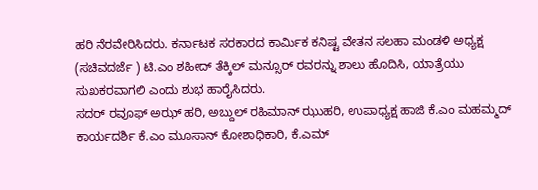ಹರಿ ನೆರವೇರಿಸಿದರು. ಕರ್ನಾಟಕ ಸರಕಾರದ ಕಾರ್ಮಿಕ ಕನಿಷ್ಟ ವೇತನ ಸಲಹಾ ಮಂಡಳಿ ಅಧ್ಯಕ್ಷ (ಸಚಿವದರ್ಜೆ ) ಟಿ.ಎಂ ಶಹೀದ್ ತೆಕ್ಕಿಲ್ ಮನ್ಸೂರ್ ರವರನ್ನು ಶಾಲು ಹೊದಿಸಿ, ಯಾತ್ರೆಯು ಸುಖಕರವಾಗಲಿ ಎಂದು ಶುಭ ಹಾರೈಸಿದರು.
ಸದರ್ ರವೂಫ್ ಅಝ್ ಹರಿ, ಅಬ್ದುಲ್ ರಹಿಮಾನ್ ಝುಹರಿ, ಉಪಾಧ್ಯಕ್ಷ ಹಾಜಿ ಕೆ.ಎಂ ಮಹಮ್ಮದ್ ಕಾರ್ಯದರ್ಶಿ ಕೆ.ಎಂ ಮೂಸಾನ್ ಕೋಶಾಧಿಕಾರಿ, ಕೆ.ಎಮ್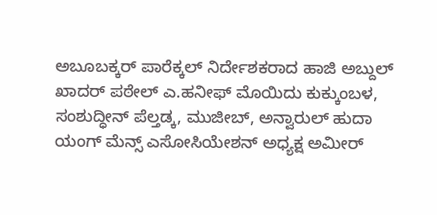ಅಬೂಬಕ್ಕರ್ ಪಾರೆಕ್ಕಲ್ ನಿರ್ದೇಶಕರಾದ ಹಾಜಿ ಅಬ್ದುಲ್ ಖಾದರ್ ಪಠೇಲ್ ಎ.ಹನೀಫ್ ಮೊಯಿದು ಕುಕ್ಕುಂಬಳ, ಸಂಶುದ್ಧೀನ್ ಪೆಲ್ತಡ್ಕ, ಮುಜೀಬ್, ಅನ್ವಾರುಲ್ ಹುದಾ ಯಂಗ್ ಮೆನ್ಸ್ ಎಸೋಸಿಯೇಶನ್ ಅಧ್ಯಕ್ಷ ಅಮೀರ್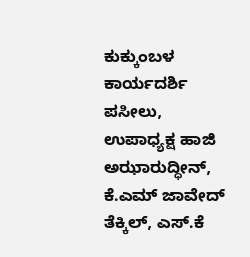ಕುಕ್ಕುಂಬಳ ಕಾರ್ಯದರ್ಶಿ ಪಸೀಲು, ಉಪಾಧ್ಯಕ್ಷ ಹಾಜಿ ಅಝಾರುದ್ಧೀನ್, ಕೆ.ಎಮ್ ಜಾವೇದ್ ತೆಕ್ಕಿಲ್, ಎಸ್.ಕೆ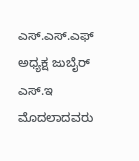ಎಸ್.ಎಸ್.ಎಫ್ ಅಧ್ಯಕ್ಷ ಜುಬೈರ್ ಎಸ್.ಇ ಮೊದಲಾದವರು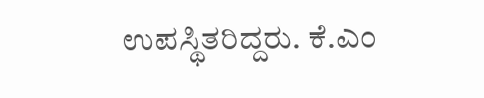ಉಪಸ್ಥಿತರಿದ್ದರು. ಕೆ.ಎಂ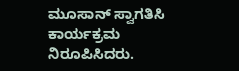ಮೂಸಾನ್ ಸ್ವಾಗತಿಸಿ ಕಾರ್ಯಕ್ರಮ ನಿರೂಪಿಸಿದರು.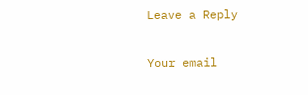Leave a Reply

Your email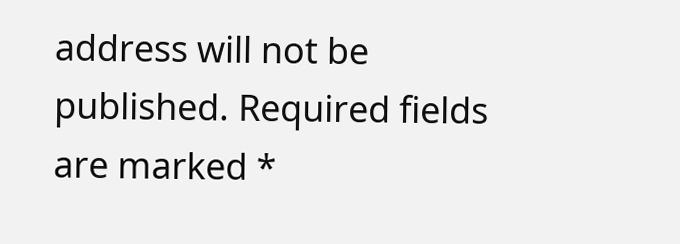address will not be published. Required fields are marked *